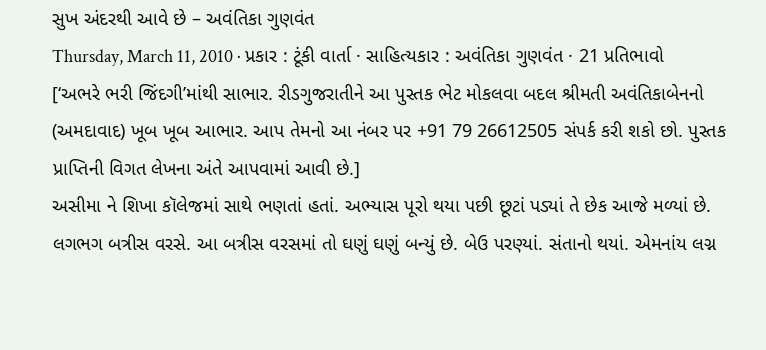સુખ અંદરથી આવે છે – અવંતિકા ગુણવંત
Thursday, March 11, 2010 · પ્રકાર : ટૂંકી વાર્તા · સાહિત્યકાર : અવંતિકા ગુણવંત · 21 પ્રતિભાવો
[‘અભરે ભરી જિંદગી’માંથી સાભાર. રીડગુજરાતીને આ પુસ્તક ભેટ મોકલવા બદલ શ્રીમતી અવંતિકાબેનનો (અમદાવાદ) ખૂબ ખૂબ આભાર. આપ તેમનો આ નંબર પર +91 79 26612505 સંપર્ક કરી શકો છો. પુસ્તક પ્રાપ્તિની વિગત લેખના અંતે આપવામાં આવી છે.]
અસીમા ને શિખા કૉલેજમાં સાથે ભણતાં હતાં. અભ્યાસ પૂરો થયા પછી છૂટાં પડ્યાં તે છેક આજે મળ્યાં છે. લગભગ બત્રીસ વરસે. આ બત્રીસ વરસમાં તો ઘણું ઘણું બન્યું છે. બેઉ પરણ્યાં. સંતાનો થયાં. એમનાંય લગ્ન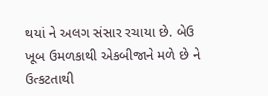થયાં ને અલગ સંસાર રચાયા છે. બેઉ ખૂબ ઉમળકાથી એકબીજાને મળે છે ને ઉત્કટતાથી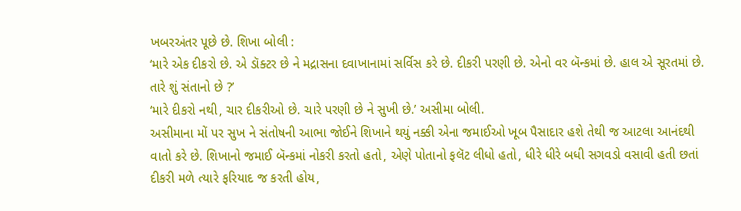ખબરઅંતર પૂછે છે. શિખા બોલી :
‘મારે એક દીકરો છે. એ ડૉક્ટર છે ને મદ્રાસના દવાખાનામાં સર્વિસ કરે છે. દીકરી પરણી છે. એનો વર બૅન્કમાં છે. હાલ એ સૂરતમાં છે. તારે શું સંતાનો છે ?’
‘મારે દીકરો નથી, ચાર દીકરીઓ છે. ચારે પરણી છે ને સુખી છે.’ અસીમા બોલી.
અસીમાના મોં પર સુખ ને સંતોષની આભા જોઈને શિખાને થયું નક્કી એના જમાઈઓ ખૂબ પૈસાદાર હશે તેથી જ આટલા આનંદથી વાતો કરે છે. શિખાનો જમાઈ બૅન્કમાં નોકરી કરતો હતો, એણે પોતાનો ફલૅટ લીધો હતો, ધીરે ધીરે બધી સગવડો વસાવી હતી છતાં દીકરી મળે ત્યારે ફરિયાદ જ કરતી હોય,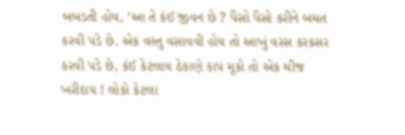બબડતી હોય, ‘આ તે કંઈ જીવન છે ? પૈસો પૈસો કરીને બચત કરવી પડે છે. એક વસ્તુ વસાવવી હોય તો આખું વરસ કરકસર કરવી પડે છે, કંઈ કેટલાય ઠેકાણે કાપ મૂકો તો એક ચીજ ખરીદાય ! લોકો કેટલા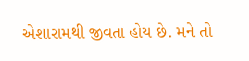એશારામથી જીવતા હોય છે. મને તો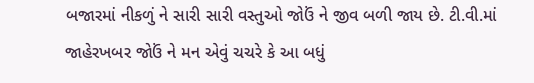બજારમાં નીકળું ને સારી સારી વસ્તુઓ જોઉં ને જીવ બળી જાય છે. ટી.વી.માં જાહેરખબર જોઉં ને મન એવું ચચરે કે આ બધું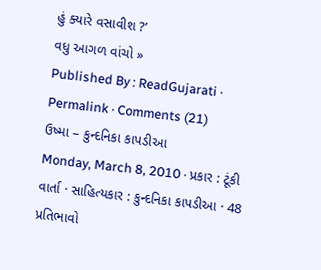હું ક્યારે વસાવીશ ?’
વધુ આગળ વાંચો »
Published By : ReadGujarati · Permalink · Comments (21)
ઉષ્મા – કુન્દનિકા કાપડીઆ
Monday, March 8, 2010 · પ્રકાર : ટૂંકી વાર્તા · સાહિત્યકાર : કુન્દનિકા કાપડીઆ · 48 પ્રતિભાવો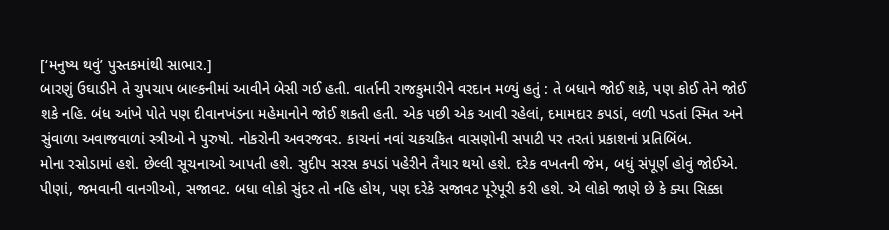[‘મનુષ્ય થવું’ પુસ્તકમાંથી સાભાર.]
બારણું ઉઘાડીને તે ચુપચાપ બાલ્કનીમાં આવીને બેસી ગઈ હતી. વાર્તાની રાજકુમારીને વરદાન મળ્યું હતું : તે બધાને જોઈ શકે, પણ કોઈ તેને જોઈ શકે નહિ. બંધ આંખે પોતે પણ દીવાનખંડના મહેમાનોને જોઈ શકતી હતી. એક પછી એક આવી રહેલાં, દમામદાર કપડાં, લળી પડતાં સ્મિત અને સુંવાળા અવાજવાળાં સ્ત્રીઓ ને પુરુષો. નોકરોની અવરજવર. કાચનાં નવાં ચકચકિત વાસણોની સપાટી પર તરતાં પ્રકાશનાં પ્રતિબિંબ.
મોના રસોડામાં હશે. છેલ્લી સૂચનાઓ આપતી હશે. સુદીપ સરસ કપડાં પહેરીને તૈયાર થયો હશે. દરેક વખતની જેમ, બધું સંપૂર્ણ હોવું જોઈએ. પીણાં, જમવાની વાનગીઓ, સજાવટ. બધા લોકો સુંદર તો નહિ હોય, પણ દરેકે સજાવટ પૂરેપૂરી કરી હશે. એ લોકો જાણે છે કે ક્યા સિક્કા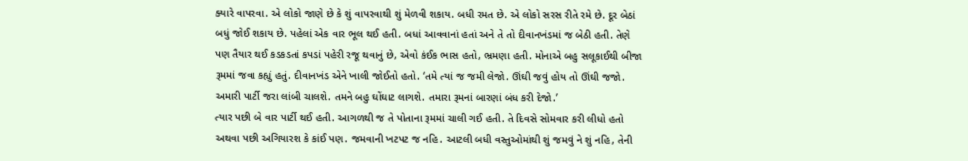ક્યારે વાપરવા. એ લોકો જાણે છે કે શું વાપરવાથી શું મેળવી શકાય. બધી રમત છે. એ લોકો સરસ રીતે રમે છે. દૂર બેઠાં બધું જોઈ શકાય છે. પહેલાં એક વાર ભૂલ થઈ હતી. બધાં આવવાનાં હતાં અને તે તો દીવાનખંડમાં જ બેઠી હતી. તેણે પણ તૈયાર થઈ કડકડતાં કપડાં પહેરી રજૂ થવાનું છે, એવો કંઈક ભાસ હતો, ભ્રમણા હતી. મોનાએ બહુ સલૂકાઈથી બીજા રૂમમાં જવા કહ્યું હતું. દીવાનખંડ એને ખાલી જોઈતો હતો. ‘તમે ત્યાં જ જમી લેજો. ઊંઘી જવું હોય તો ઊંઘી જજો. અમારી પાર્ટી જરા લાંબી ચાલશે. તમને બહુ ઘોંઘાટ લાગશે. તમારા રૂમનાં બારણાં બંધ કરી દેજો.’
ત્યાર પછી બે વાર પાર્ટી થઈ હતી. આગળથી જ તે પોતાના રૂમમાં ચાલી ગઈ હતી. તે દિવસે સોમવાર કરી લીધો હતો અથવા પછી અગિયારશ કે કાંઈ પણ. જમવાની ખટપટ જ નહિ. આટલી બધી વસ્તુઓમાંથી શું જમવું ને શું નહિ, તેની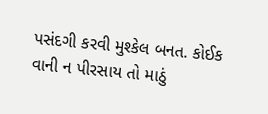પસંદગી કરવી મુશ્કેલ બનત. કોઈક વાની ન પીરસાય તો માઠું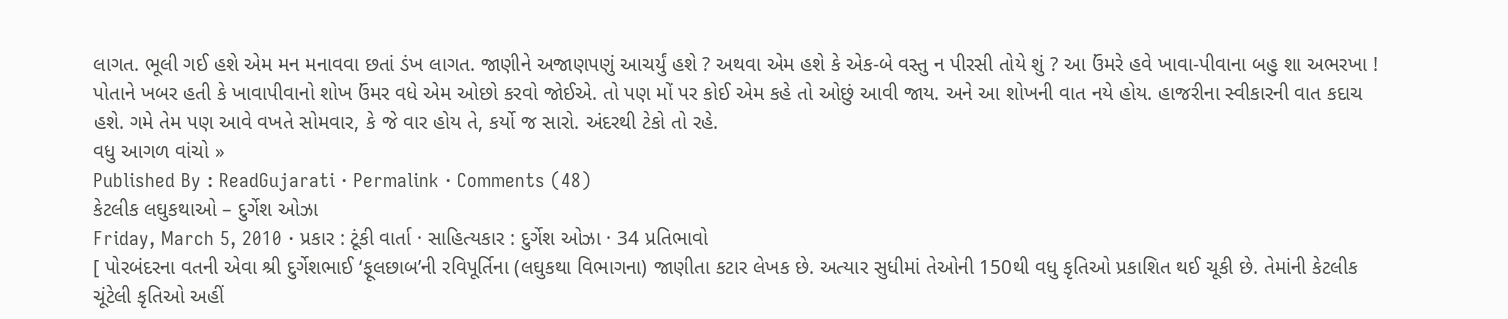લાગત. ભૂલી ગઈ હશે એમ મન મનાવવા છતાં ડંખ લાગત. જાણીને અજાણપણું આચર્યું હશે ? અથવા એમ હશે કે એક-બે વસ્તુ ન પીરસી તોયે શું ? આ ઉંમરે હવે ખાવા-પીવાના બહુ શા અભરખા ! પોતાને ખબર હતી કે ખાવાપીવાનો શોખ ઉંમર વધે એમ ઓછો કરવો જોઈએ. તો પણ મોં પર કોઈ એમ કહે તો ઓછું આવી જાય. અને આ શોખની વાત નયે હોય. હાજરીના સ્વીકારની વાત કદાચ હશે. ગમે તેમ પણ આવે વખતે સોમવાર, કે જે વાર હોય તે, કર્યો જ સારો. અંદરથી ટેકો તો રહે.
વધુ આગળ વાંચો »
Published By : ReadGujarati · Permalink · Comments (48)
કેટલીક લઘુકથાઓ – દુર્ગેશ ઓઝા
Friday, March 5, 2010 · પ્રકાર : ટૂંકી વાર્તા · સાહિત્યકાર : દુર્ગેશ ઓઝા · 34 પ્રતિભાવો
[ પોરબંદરના વતની એવા શ્રી દુર્ગેશભાઈ ‘ફૂલછાબ’ની રવિપૂર્તિના (લઘુકથા વિભાગના) જાણીતા કટાર લેખક છે. અત્યાર સુધીમાં તેઓની 150થી વધુ કૃતિઓ પ્રકાશિત થઈ ચૂકી છે. તેમાંની કેટલીક ચૂંટેલી કૃતિઓ અહીં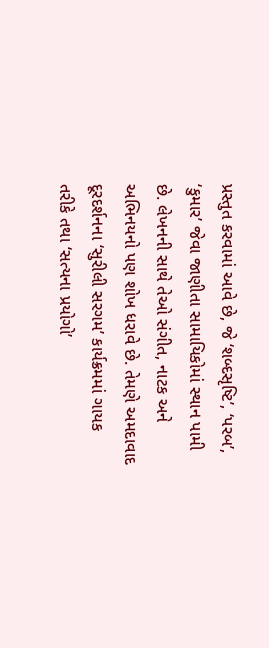પ્રસ્તુત કરવામાં આવે છે, જે ‘શબ્દસૃષ્ટિ’, ‘પરબ’, ‘કુમાર’ જેવા જાણીતા સામાયિકોમાં સ્થાન પામી છે. લેખનની સાથે તેઓ સંગીત, નાટક અને અભિનયનો પણ શોખ ધરાવે છે. તેમણે અમદાવાદ દૂરદર્શનના ‘સુરીલી સરગમ’ કાર્યક્રમમાં ગાયક તરીકે તથા ‘સત્યના પ્રયોગો’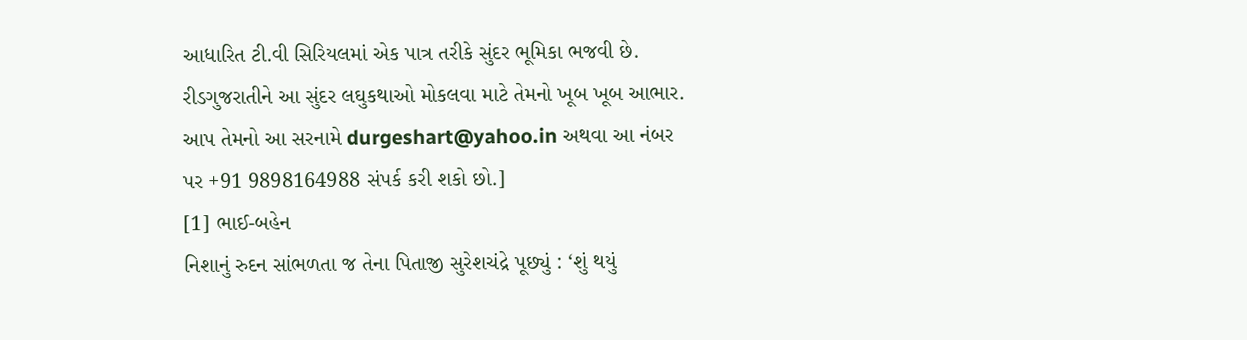આધારિત ટી.વી સિરિયલમાં એક પાત્ર તરીકે સુંદર ભૂમિકા ભજવી છે. રીડગુજરાતીને આ સુંદર લઘુકથાઓ મોકલવા માટે તેમનો ખૂબ ખૂબ આભાર. આપ તેમનો આ સરનામે durgeshart@yahoo.in અથવા આ નંબર પર +91 9898164988 સંપર્ક કરી શકો છો.]
[1] ભાઈ-બહેન
નિશાનું રુદન સાંભળતા જ તેના પિતાજી સુરેશચંદ્રે પૂછ્યું : ‘શું થયું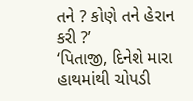તને ? કોણે તને હેરાન કરી ?’
‘પિતાજી, દિનેશે મારા હાથમાંથી ચોપડી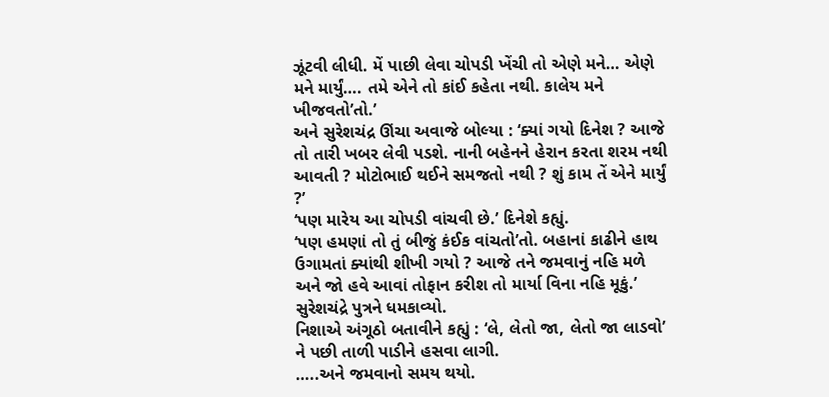ઝૂંટવી લીધી. મેં પાછી લેવા ચોપડી ખેંચી તો એણે મને… એણે મને માર્યું…. તમે એને તો કાંઈ કહેતા નથી. કાલેય મને ખીજવતો’તો.’
અને સુરેશચંદ્ર ઊંચા અવાજે બોલ્યા : ‘ક્યાં ગયો દિનેશ ? આજે તો તારી ખબર લેવી પડશે. નાની બહેનને હેરાન કરતા શરમ નથી આવતી ? મોટોભાઈ થઈને સમજતો નથી ? શું કામ તેં એને માર્યું ?’
‘પણ મારેય આ ચોપડી વાંચવી છે.’ દિનેશે કહ્યું.
‘પણ હમણાં તો તું બીજું કંઈક વાંચતો’તો. બહાનાં કાઢીને હાથ ઉગામતાં ક્યાંથી શીખી ગયો ? આજે તને જમવાનું નહિ મળે અને જો હવે આવાં તોફાન કરીશ તો માર્યા વિના નહિ મૂકું.’ સુરેશચંદ્રે પુત્રને ધમકાવ્યો.
નિશાએ અંગૂઠો બતાવીને કહ્યું : ‘લે, લેતો જા, લેતો જા લાડવો’ ને પછી તાળી પાડીને હસવા લાગી.
…..અને જમવાનો સમય થયો.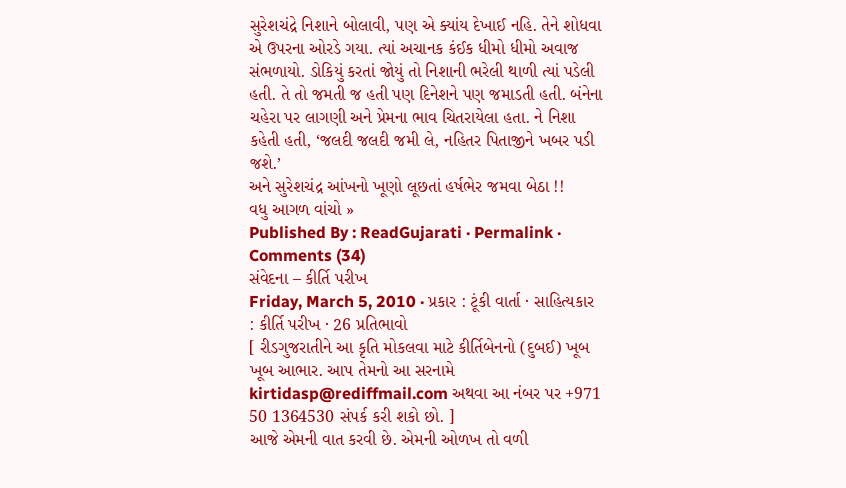સુરેશચંદ્રે નિશાને બોલાવી, પણ એ ક્યાંય દેખાઈ નહિ. તેને શોધવા એ ઉપરના ઓરડે ગયા. ત્યાં અચાનક કંઈક ધીમો ધીમો અવાજ સંભળાયો. ડોકિયું કરતાં જોયું તો નિશાની ભરેલી થાળી ત્યાં પડેલી હતી. તે તો જમતી જ હતી પણ દિનેશને પણ જમાડતી હતી. બંનેના ચહેરા પર લાગણી અને પ્રેમના ભાવ ચિતરાયેલા હતા. ને નિશા કહેતી હતી, ‘જલદી જલદી જમી લે, નહિતર પિતાજીને ખબર પડી જશે.’
અને સુરેશચંદ્ર આંખનો ખૂણો લૂછતાં હર્ષભેર જમવા બેઠા !!
વધુ આગળ વાંચો »
Published By : ReadGujarati · Permalink · Comments (34)
સંવેદના – કીર્તિ પરીખ
Friday, March 5, 2010 · પ્રકાર : ટૂંકી વાર્તા · સાહિત્યકાર : કીર્તિ પરીખ · 26 પ્રતિભાવો
[ રીડગુજરાતીને આ કૃતિ મોકલવા માટે કીર્તિબેનનો (દુબઈ) ખૂબ ખૂબ આભાર. આપ તેમનો આ સરનામે kirtidasp@rediffmail.com અથવા આ નંબર પર +971 50 1364530 સંપર્ક કરી શકો છો. ]
આજે એમની વાત કરવી છે. એમની ઓળખ તો વળી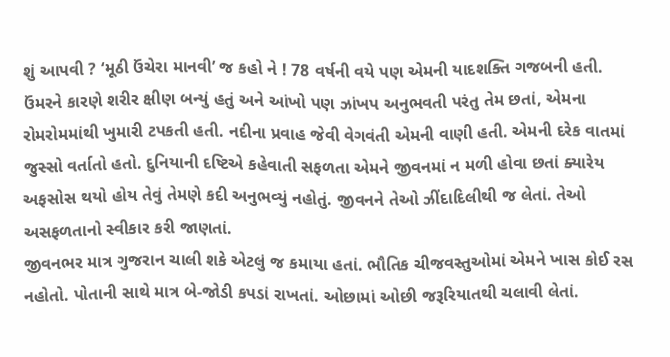શું આપવી ? ‘મૂઠી ઉંચેરા માનવી’ જ કહો ને ! 78 વર્ષની વયે પણ એમની યાદશક્તિ ગજબની હતી. ઉંમરને કારણે શરીર ક્ષીણ બન્યું હતું અને આંખો પણ ઝાંખપ અનુભવતી પરંતુ તેમ છતાં, એમના રોમરોમમાંથી ખુમારી ટપકતી હતી. નદીના પ્રવાહ જેવી વેગવંતી એમની વાણી હતી. એમની દરેક વાતમાં જુસ્સો વર્તાતો હતો. દુનિયાની દષ્ટિએ કહેવાતી સફળતા એમને જીવનમાં ન મળી હોવા છતાં ક્યારેય અફસોસ થયો હોય તેવું તેમણે કદી અનુભવ્યું નહોતું. જીવનને તેઓ ઝીંદાદિલીથી જ લેતાં. તેઓ અસફળતાનો સ્વીકાર કરી જાણતાં.
જીવનભર માત્ર ગુજરાન ચાલી શકે એટલું જ કમાયા હતાં. ભૌતિક ચીજવસ્તુઓમાં એમને ખાસ કોઈ રસ નહોતો. પોતાની સાથે માત્ર બે-જોડી કપડાં રાખતાં. ઓછામાં ઓછી જરૂરિયાતથી ચલાવી લેતાં.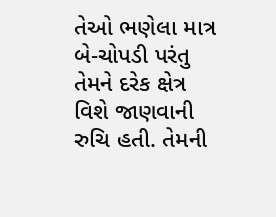તેઓ ભણેલા માત્ર બે-ચોપડી પરંતુ તેમને દરેક ક્ષેત્ર વિશે જાણવાની રુચિ હતી. તેમની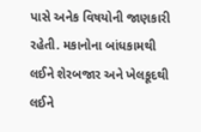પાસે અનેક વિષયોની જાણકારી રહેતી. મકાનોના બાંધકામથી લઈને શેરબજાર અને ખેલકૂદથી લઈને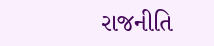રાજનીતિ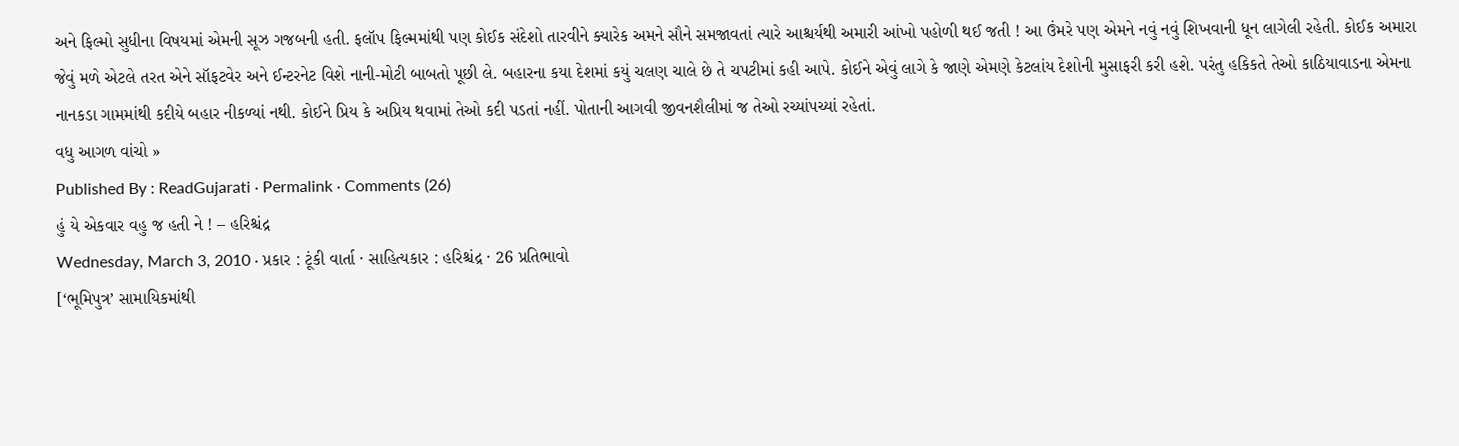અને ફિલ્મો સુધીના વિષયમાં એમની સૂઝ ગજબની હતી. ફલૉપ ફિલ્મમાંથી પણ કોઈક સંદેશો તારવીને ક્યારેક અમને સૌને સમજાવતાં ત્યારે આશ્ચર્યથી અમારી આંખો પહોળી થઈ જતી ! આ ઉંમરે પણ એમને નવું નવું શિખવાની ધૂન લાગેલી રહેતી. કોઈક અમારા જેવું મળે એટલે તરત એને સૉફટવેર અને ઈન્ટરનેટ વિશે નાની-મોટી બાબતો પૂછી લે. બહારના કયા દેશમાં કયું ચલણ ચાલે છે તે ચપટીમાં કહી આપે. કોઈને એવું લાગે કે જાણે એમણે કેટલાંય દેશોની મુસાફરી કરી હશે. પરંતુ હકિકતે તેઓ કાઠિયાવાડના એમના નાનકડા ગામમાંથી કદીયે બહાર નીકળ્યાં નથી. કોઈને પ્રિય કે અપ્રિય થવામાં તેઓ કદી પડતાં નહીં. પોતાની આગવી જીવનશૈલીમાં જ તેઓ રચ્યાંપચ્યાં રહેતાં.
વધુ આગળ વાંચો »
Published By : ReadGujarati · Permalink · Comments (26)
હું યે એકવાર વહુ જ હતી ને ! – હરિશ્ચંદ્ર
Wednesday, March 3, 2010 · પ્રકાર : ટૂંકી વાર્તા · સાહિત્યકાર : હરિશ્ચંદ્ર · 26 પ્રતિભાવો
[‘ભૂમિપુત્ર’ સામાયિકમાંથી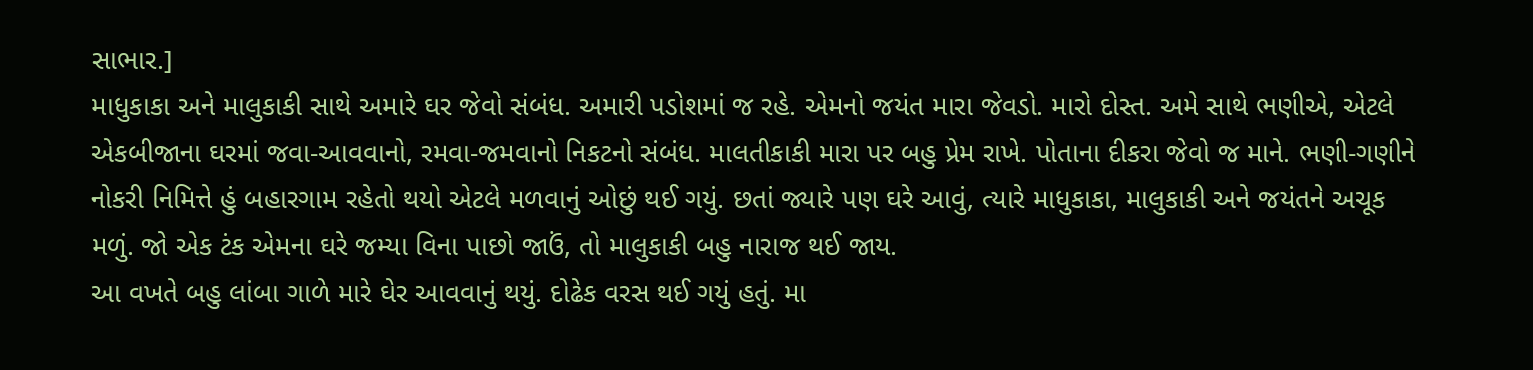સાભાર.]
માધુકાકા અને માલુકાકી સાથે અમારે ઘર જેવો સંબંધ. અમારી પડોશમાં જ રહે. એમનો જયંત મારા જેવડો. મારો દોસ્ત. અમે સાથે ભણીએ, એટલે એકબીજાના ઘરમાં જવા-આવવાનો, રમવા-જમવાનો નિકટનો સંબંધ. માલતીકાકી મારા પર બહુ પ્રેમ રાખે. પોતાના દીકરા જેવો જ માને. ભણી-ગણીને નોકરી નિમિત્તે હું બહારગામ રહેતો થયો એટલે મળવાનું ઓછું થઈ ગયું. છતાં જ્યારે પણ ઘરે આવું, ત્યારે માધુકાકા, માલુકાકી અને જયંતને અચૂક મળું. જો એક ટંક એમના ઘરે જમ્યા વિના પાછો જાઉં, તો માલુકાકી બહુ નારાજ થઈ જાય.
આ વખતે બહુ લાંબા ગાળે મારે ઘેર આવવાનું થયું. દોઢેક વરસ થઈ ગયું હતું. મા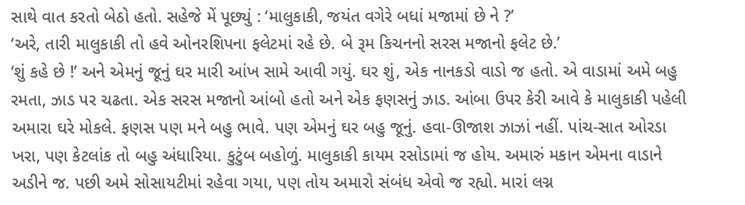સાથે વાત કરતો બેઠો હતો. સહેજે મેં પૂછ્યું : ‘માલુકાકી, જયંત વગેરે બધાં મજામાં છે ને ?’
‘અરે, તારી માલુકાકી તો હવે ઓનરશિપના ફલેટમાં રહે છે. બે રૂમ કિચનનો સરસ મજાનો ફલેટ છે.’
‘શું કહે છે !’ અને એમનું જૂનું ઘર મારી આંખ સામે આવી ગયું. ઘર શું, એક નાનકડો વાડો જ હતો. એ વાડામાં અમે બહુ રમતા, ઝાડ પર ચઢતા. એક સરસ મજાનો આંબો હતો અને એક ફણસનું ઝાડ. આંબા ઉપર કેરી આવે કે માલુકાકી પહેલી અમારા ઘરે મોકલે. ફણસ પણ મને બહુ ભાવે. પણ એમનું ઘર બહુ જૂનું. હવા-ઊજાશ ઝાઝાં નહીં. પાંચ-સાત ઓરડા ખરા, પણ કેટલાંક તો બહુ અંધારિયા. કુટુંબ બહોળું. માલુકાકી કાયમ રસોડામાં જ હોય. અમારું મકાન એમના વાડાને અડીને જ. પછી અમે સોસાયટીમાં રહેવા ગયા, પણ તોય અમારો સંબંધ એવો જ રહ્યો. મારાં લગ્ન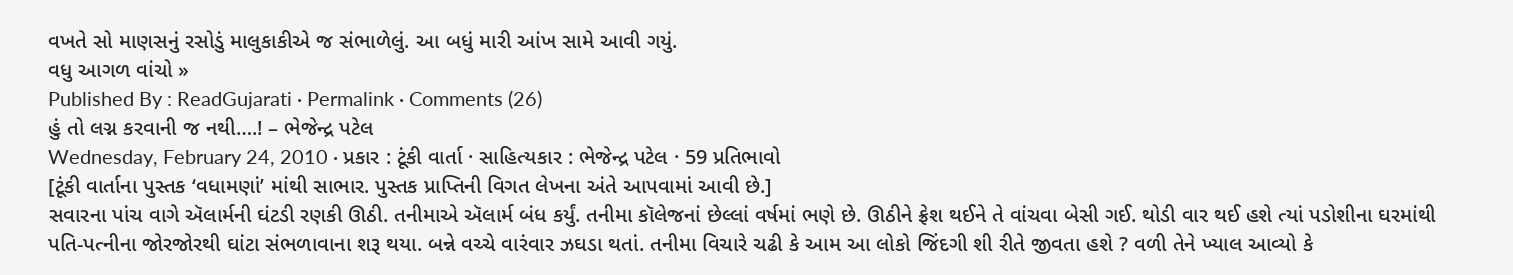વખતે સો માણસનું રસોડું માલુકાકીએ જ સંભાળેલું. આ બધું મારી આંખ સામે આવી ગયું.
વધુ આગળ વાંચો »
Published By : ReadGujarati · Permalink · Comments (26)
હું તો લગ્ન કરવાની જ નથી….! – ભેજેન્દ્ર પટેલ
Wednesday, February 24, 2010 · પ્રકાર : ટૂંકી વાર્તા · સાહિત્યકાર : ભેજેન્દ્ર પટેલ · 59 પ્રતિભાવો
[ટૂંકી વાર્તાના પુસ્તક ‘વધામણાં’ માંથી સાભાર. પુસ્તક પ્રાપ્તિની વિગત લેખના અંતે આપવામાં આવી છે.]
સવારના પાંચ વાગે ઍલાર્મની ઘંટડી રણકી ઊઠી. તનીમાએ ઍલાર્મ બંધ કર્યું. તનીમા કૉલેજનાં છેલ્લાં વર્ષમાં ભણે છે. ઊઠીને ફ્રેશ થઈને તે વાંચવા બેસી ગઈ. થોડી વાર થઈ હશે ત્યાં પડોશીના ઘરમાંથી પતિ-પત્નીના જોરજોરથી ઘાંટા સંભળાવાના શરૂ થયા. બન્ને વચ્ચે વારંવાર ઝઘડા થતાં. તનીમા વિચારે ચઢી કે આમ આ લોકો જિંદગી શી રીતે જીવતા હશે ? વળી તેને ખ્યાલ આવ્યો કે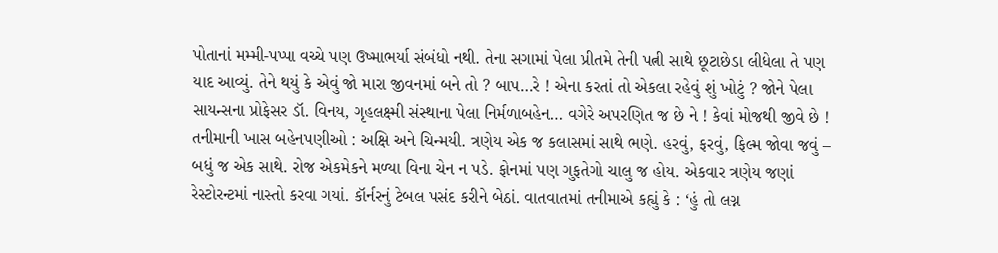પોતાનાં મમ્મી-પપ્પા વચ્ચે પણ ઉષ્માભર્યા સંબંધો નથી. તેના સગામાં પેલા પ્રીતમે તેની પત્ની સાથે છૂટાછેડા લીધેલા તે પણ યાદ આવ્યું. તેને થયું કે એવું જો મારા જીવનમાં બને તો ? બાપ…રે ! એના કરતાં તો એકલા રહેવું શું ખોટું ? જોને પેલા સાયન્સના પ્રોફેસર ડૉ. વિનય, ગૃહલક્ષ્મી સંસ્થાના પેલા નિર્મળાબહેન… વગેરે અપરણિત જ છે ને ! કેવાં મોજથી જીવે છે !
તનીમાની ખાસ બહેનપણીઓ : અક્ષિ અને ચિન્મયી. ત્રણેય એક જ કલાસમાં સાથે ભણે. હરવું, ફરવું, ફિલ્મ જોવા જવું – બધું જ એક સાથે. રોજ એકમેકને મળ્યા વિના ચેન ન પડે. ફોનમાં પણ ગુફતેગો ચાલુ જ હોય. એકવાર ત્રણેય જણાં રેસ્ટોરન્ટમાં નાસ્તો કરવા ગયાં. કૉર્નરનું ટેબલ પસંદ કરીને બેઠાં. વાતવાતમાં તનીમાએ કહ્યું કે : ‘હું તો લગ્ન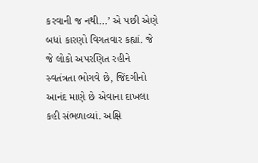કરવાની જ નથી…’ એ પછી એણે બધાં કારણો વિગતવાર કહ્યાં. જે જે લોકો અપરણિત રહીને સ્વતંત્રતા ભોગવે છે, જિંદગીનો આનંદ માણે છે એવાના દાખલા કહી સંભળાવ્યાં. અક્ષિ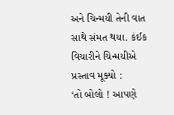અને ચિન્મયી તેની વાત સાથે સંમત થયા. કંઈક વિચારીને ચિન્મયીએ પ્રસ્તાવ મૂક્યો :
‘તો બોલો ! આપણે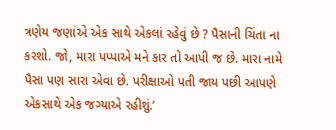ત્રણેય જણાંએ એક સાથે એકલાં રહેવું છે ? પૈસાની ચિંતા ના કરશો. જો, મારા પપ્પાએ મને કાર તો આપી જ છે. મારા નામે પૈસા પણ સારા એવા છે. પરીક્ષાઓ પતી જાય પછી આપણે એકસાથે એક જગ્યાએ રહીશું.’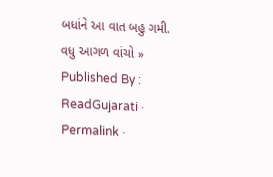બધાંને આ વાત બહુ ગમી.
વધુ આગળ વાંચો »
Published By : ReadGujarati · Permalink ·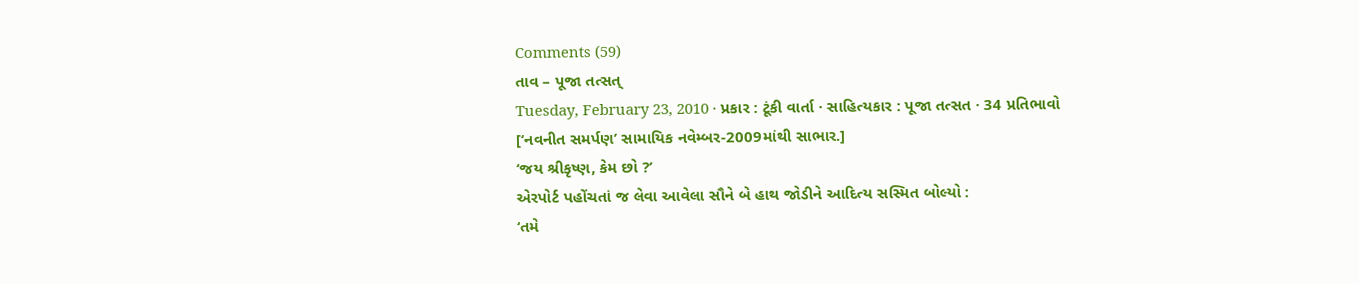Comments (59)
તાવ – પૂજા તત્સત્
Tuesday, February 23, 2010 · પ્રકાર : ટૂંકી વાર્તા · સાહિત્યકાર : પૂજા તત્સત · 34 પ્રતિભાવો
[‘નવનીત સમર્પણ’ સામાયિક નવેમ્બર-2009માંથી સાભાર.]
‘જય શ્રીકૃષ્ણ, કેમ છો ?’
એરપોર્ટ પહોંચતાં જ લેવા આવેલા સૌને બે હાથ જોડીને આદિત્ય સસ્મિત બોલ્યો :
‘તમે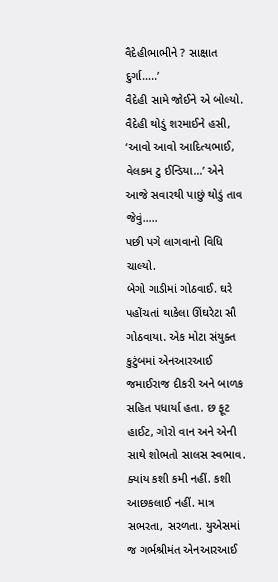વૈદેહીભાભીને ? સાક્ષાત દુર્ગા…..’
વૈદેહી સામે જોઈને એ બોલ્યો. વૈદેહી થોડું શરમાઈને હસી, ‘આવો આવો આદિત્યભાઈ, વેલકમ ટુ ઈન્ડિયા…’ એને આજે સવારથી પાછું થોડું તાવ જેવું…..
પછી પગે લાગવાનો વિધિ ચાલ્યો.
બેગો ગાડીમાં ગોઠવાઈ. ઘરે પહોંચતાં થાકેલા ઊંઘરેટા સૌ ગોઠવાયા. એક મોટા સંયુક્ત કુટુંબમાં એનઆરઆઈ જમાઈરાજ દીકરી અને બાળક સહિત પધાર્યા હતા. છ ફૂટ હાઈટ, ગોરો વાન અને એની સાથે શોભતો સાલસ સ્વભાવ. ક્યાંય કશી કમી નહીં. કશી આછકલાઈ નહીં. માત્ર સભરતા, સરળતા. યુએસમાં જ ગર્ભશ્રીમંત એનઆરઆઈ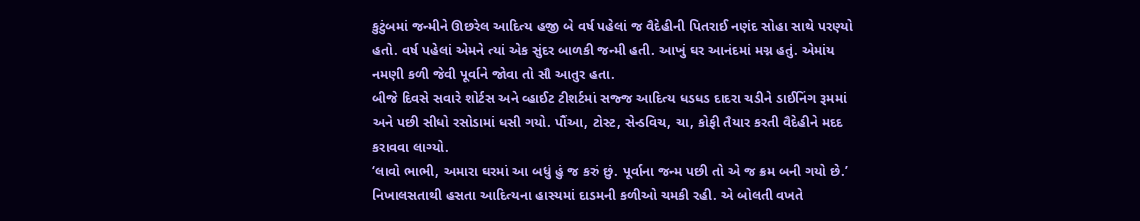કુટુંબમાં જન્મીને ઊછરેલ આદિત્ય હજી બે વર્ષ પહેલાં જ વૈદેહીની પિતરાઈ નણંદ સોહા સાથે પરણ્યો હતો. વર્ષ પહેલાં એમને ત્યાં એક સુંદર બાળકી જન્મી હતી. આખું ઘર આનંદમાં મગ્ન હતું. એમાંય નમણી કળી જેવી પૂર્વાને જોવા તો સૌ આતુર હતા.
બીજે દિવસે સવારે શોર્ટસ અને વ્હાઈટ ટીશર્ટમાં સજ્જ આદિત્ય ધડધડ દાદરા ચડીને ડાઈનિંગ રૂમમાં અને પછી સીધો રસોડામાં ધસી ગયો. પૌંઆ, ટોસ્ટ, સેન્ડવિચ, ચા, કોફી તૈયાર કરતી વૈદેહીને મદદ કરાવવા લાગ્યો.
‘લાવો ભાભી, અમારા ઘરમાં આ બધું હું જ કરું છું. પૂર્વાના જન્મ પછી તો એ જ ક્રમ બની ગયો છે.’ નિખાલસતાથી હસતા આદિત્યના હાસ્યમાં દાડમની કળીઓ ચમકી રહી. એ બોલતી વખતે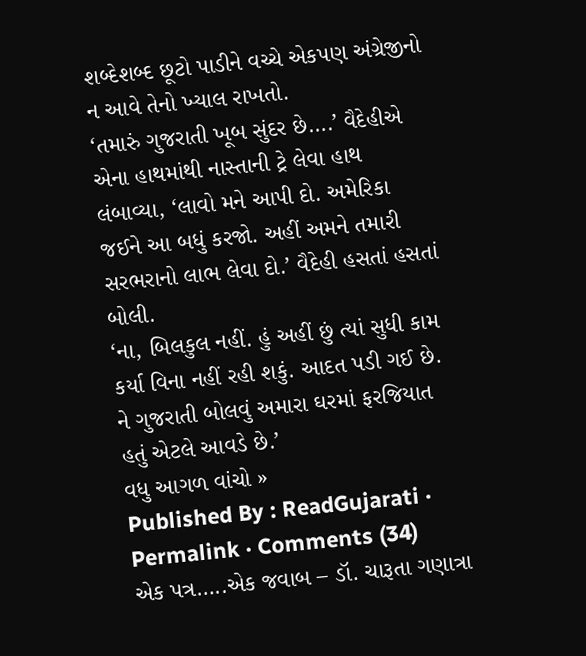શબ્દેશબ્દ છૂટો પાડીને વચ્ચે એકપણ અંગ્રેજીનો ન આવે તેનો ખ્યાલ રાખતો.
‘તમારું ગુજરાતી ખૂબ સુંદર છે….’ વૈદેહીએ એના હાથમાંથી નાસ્તાની ટ્રે લેવા હાથ લંબાવ્યા, ‘લાવો મને આપી દો. અમેરિકા જઈને આ બધું કરજો. અહીં અમને તમારી સરભરાનો લાભ લેવા દો.’ વૈદેહી હસતાં હસતાં બોલી.
‘ના, બિલકુલ નહીં. હું અહીં છું ત્યાં સુધી કામ કર્યા વિના નહીં રહી શકું. આદત પડી ગઈ છે. ને ગુજરાતી બોલવું અમારા ઘરમાં ફરજિયાત હતું એટલે આવડે છે.’
વધુ આગળ વાંચો »
Published By : ReadGujarati · Permalink · Comments (34)
એક પત્ર…..એક જવાબ – ડૉ. ચારૂતા ગણાત્રા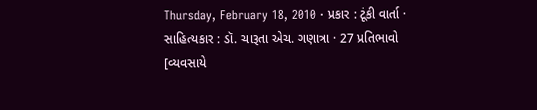Thursday, February 18, 2010 · પ્રકાર : ટૂંકી વાર્તા · સાહિત્યકાર : ડૉ. ચારૂતા એચ. ગણાત્રા · 27 પ્રતિભાવો
[વ્યવસાયે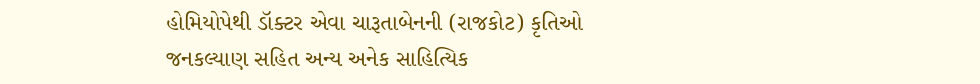હોમિયોપેથી ડૉક્ટર એવા ચારૂતાબેનની (રાજકોટ) કૃતિઓ જનકલ્યાણ સહિત અન્ય અનેક સાહિત્યિક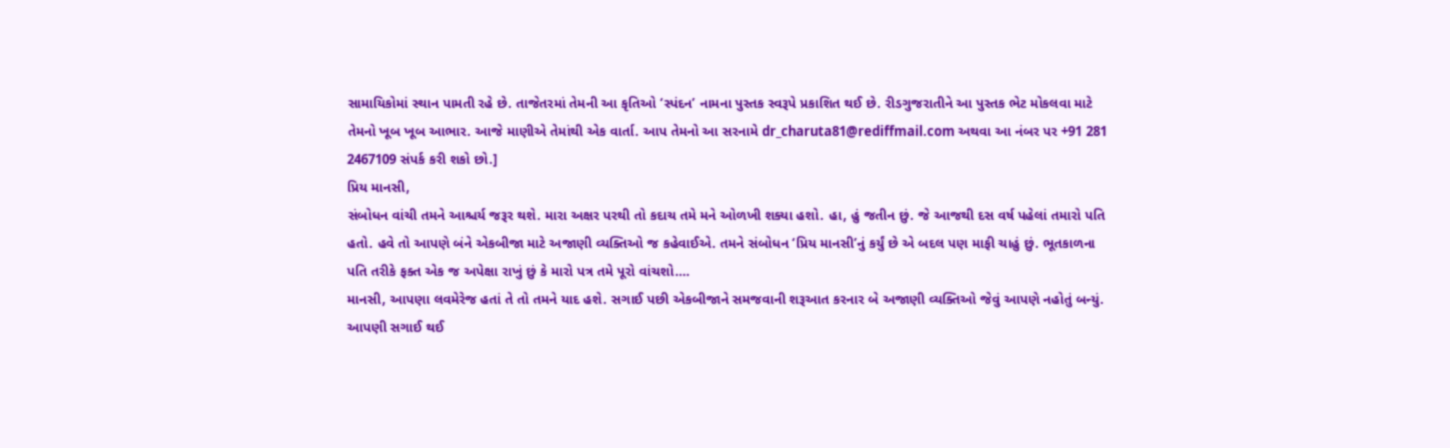સામાયિકોમાં સ્થાન પામતી રહે છે. તાજેતરમાં તેમની આ કૃતિઓ ‘સ્પંદન’ નામના પુસ્તક સ્વરૂપે પ્રકાશિત થઈ છે. રીડગુજરાતીને આ પુસ્તક ભેટ મોકલવા માટે તેમનો ખૂબ ખૂબ આભાર. આજે માણીએ તેમાંથી એક વાર્તા. આપ તેમનો આ સરનામે dr_charuta81@rediffmail.com અથવા આ નંબર પર +91 281 2467109 સંપર્ક કરી શકો છો.]
પ્રિય માનસી,
સંબોધન વાંચી તમને આશ્ચર્ય જરૂર થશે. મારા અક્ષર પરથી તો કદાચ તમે મને ઓળખી શક્યા હશો. હા, હું જતીન છું. જે આજથી દસ વર્ષ પહેલાં તમારો પતિ હતો. હવે તો આપણે બંને એકબીજા માટે અજાણી વ્યક્તિઓ જ કહેવાઈએ. તમને સંબોધન ‘પ્રિય માનસી’નું કર્યું છે એ બદલ પણ માફી ચાહું છું. ભૂતકાળના પતિ તરીકે ફક્ત એક જ અપેક્ષા રાખું છું કે મારો પત્ર તમે પૂરો વાંચશો….
માનસી, આપણા લવમેરેજ હતાં તે તો તમને યાદ હશે. સગાઈ પછી એકબીજાને સમજવાની શરૂઆત કરનાર બે અજાણી વ્યક્તિઓ જેવું આપણે નહોતું બન્યું. આપણી સગાઈ થઈ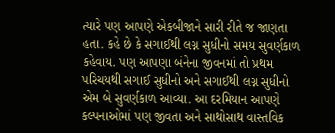ત્યારે પણ આપણે એકબીજાને સારી રીતે જ જાણતા હતા. કહે છે કે સગાઈથી લગ્ન સુધીનો સમય સુવર્ણકાળ કહેવાય. પણ આપણા બંનેના જીવનમાં તો પ્રથમ પરિચયથી સગાઈ સુધીનો અને સગાઈથી લગ્ન સુધીનો એમ બે સુવર્ણકાળ આવ્યા. આ દરમિયાન આપણે કલ્પનાઓમાં પણ જીવતા અને સાથોસાથ વાસ્તવિક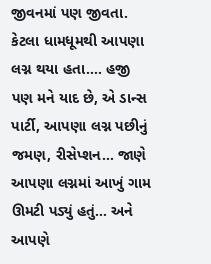જીવનમાં પણ જીવતા. કેટલા ધામધૂમથી આપણા લગ્ન થયા હતા…. હજી પણ મને યાદ છે, એ ડાન્સ પાર્ટી, આપણા લગ્ન પછીનું જમણ, રીસેપ્શન… જાણે આપણા લગ્નમાં આખું ગામ ઊમટી પડ્યું હતું… અને આપણે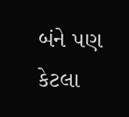બંને પણ કેટલા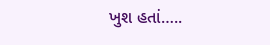ખુશ હતાં…..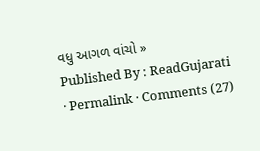વધુ આગળ વાંચો »
Published By : ReadGujarati · Permalink · Comments (27)